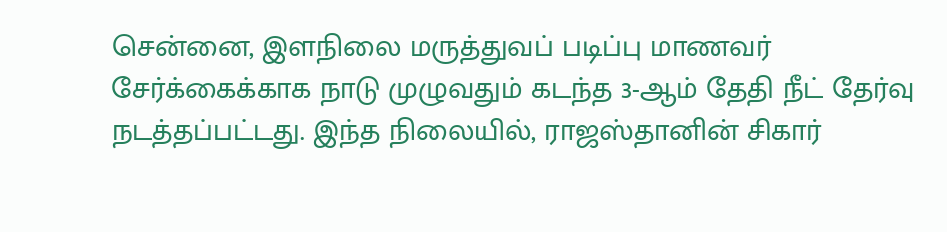சென்னை, இளநிலை மருத்துவப் படிப்பு மாணவர் சேர்க்கைக்காக நாடு முழுவதும் கடந்த 3-ஆம் தேதி நீட் தேர்வு நடத்தப்பட்டது. இந்த நிலையில், ராஜஸ்தானின் சிகார்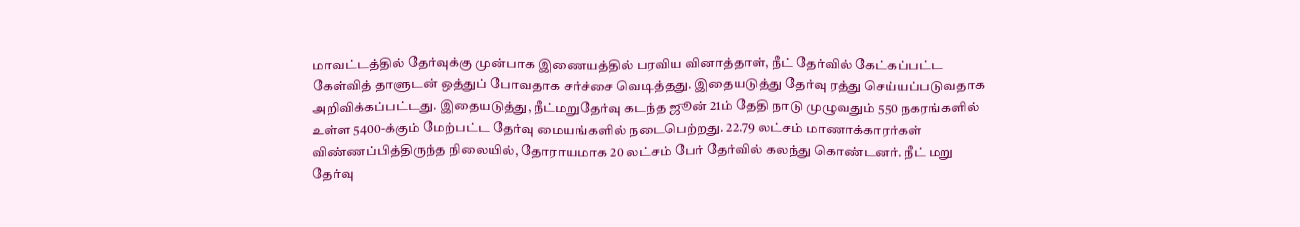மாவட்டத்தில் தேர்வுக்கு முன்பாக இணையத்தில் பரவிய வினாத்தாள், நீட் தேர்வில் கேட்கப்பட்ட கேள்வித் தாளுடன் ஒத்துப் போவதாக சர்ச்சை வெடித்தது. இதையடுத்து தேர்வு ரத்து செய்யப்படுவதாக அறிவிக்கப்பட்டது. இதையடுத்து, நீட்மறுதேர்வு கடந்த ஜூன் 21ம் தேதி நாடு முழுவதும் 550 நகரங்களில் உள்ள 5400-க்கும் மேற்பட்ட தேர்வு மையங்களில் நடைபெற்றது. 22.79 லட்சம் மாணாக்காரர்கள் விண்ணப்பித்திருந்த நிலையில், தோராயமாக 20 லட்சம் பேர் தேர்வில் கலந்து கொண்டனர். நீட் மறு தேர்வு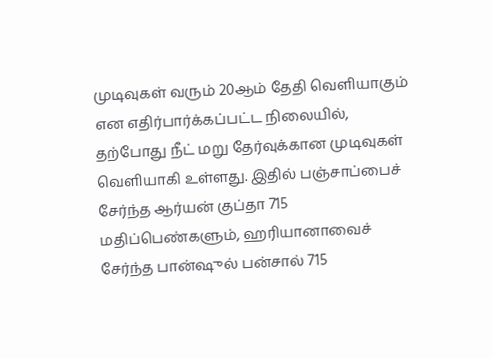முடிவுகள் வரும் 20ஆம் தேதி வெளியாகும் என எதிர்பார்க்கப்பட்ட நிலையில், தற்போது நீட் மறு தேர்வுக்கான முடிவுகள் வெளியாகி உள்ளது. இதில் பஞ்சாப்பைச் சேர்ந்த ஆர்யன் குப்தா 715 மதிப்பெண்களும், ஹரியானாவைச் சேர்ந்த பான்ஷுல் பன்சால் 715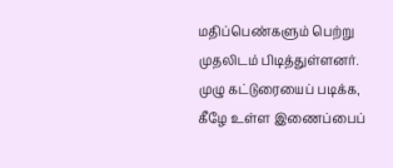மதிப்பெண்களும் பெற்று முதலிடம் பிடித்துள்ளனர். முழு கட்டுரையைப் படிக்க, கீழே உள்ள இணைப்பைப்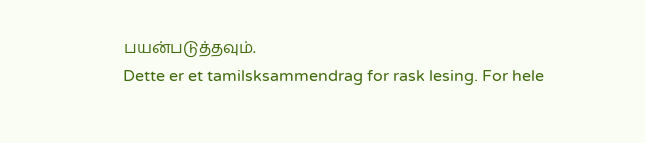பயன்படுத்தவும்.
Dette er et tamilsksammendrag for rask lesing. For hele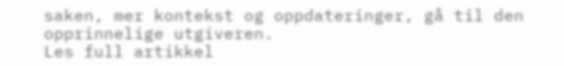saken, mer kontekst og oppdateringer, gå til den opprinnelige utgiveren.
Les full artikkel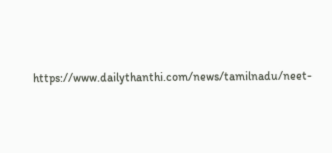https://www.dailythanthi.com/news/tamilnadu/neet-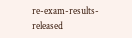re-exam-results-released